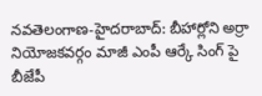నవతెలంగాణ-హైదరాబాద్: బీహార్లోని అర్రా నియోజకవర్గం మాజీ ఎంపీ ఆర్కే సింగ్ పై బీజేపీ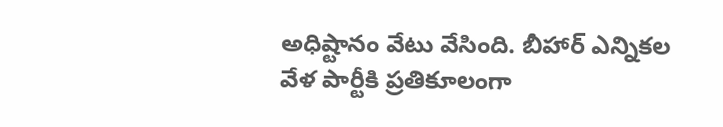అధిష్టానం వేటు వేసింది. బీహార్ ఎన్నికల వేళ పార్టీకి ప్రతికూలంగా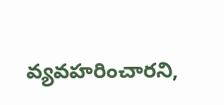వ్యవహరించారని,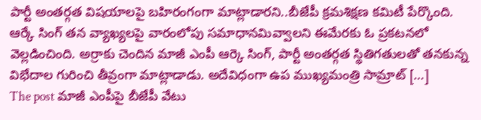పార్టీ అంతర్గత విషయాలపై బహిరంగంగా మాట్లాడారని..బీజేపీ క్రమశిక్షణ కమిటీ పేర్కొంది. ఆర్కే సింగ్ తన వ్యాఖ్యలపై వారంలోపు సమాధానమివ్వాలని ఈమేరకు ఓ ప్రకటనలో వెల్లడించింది. అర్రాకు చెందిన మాజీ ఎంపీ ఆర్కె సింగ్, పార్టీ అంతర్గత స్థితిగతులతో తనకున్న విభేదాల గురించి తీవ్రంగా మాట్లాడాడు. అదేవిధంగా ఉప ముఖ్యమంత్రి సామ్రాట్ […]
The post మాజీ ఎంపీపై బీజేపీ వేటు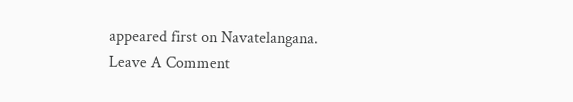appeared first on Navatelangana.
Leave A Comment